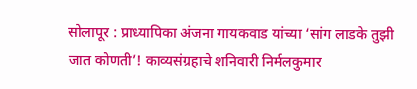सोलापूर : प्राध्यापिका अंजना गायकवाड यांच्या ‘सांग लाडके तुझी जात कोणती’! काव्यसंग्रहाचे शनिवारी निर्मलकुमार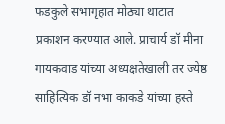फडकुले सभागृहात मोठ्या थाटात प्रकाशन करण्यात आले. प्राचार्य डॉ मीना गायकवाड यांच्या अध्यक्षतेखाली तर ज्येष्ठ साहित्यिक डॉ नभा काकडे यांच्या हस्ते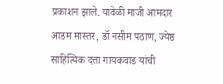प्रकाशन झाले. यावेळी माजी आमदार आडम मास्तर, डॉ नसीम पठाण, ज्येष्ठ साहित्यिक दत्ता गायकवाड यांची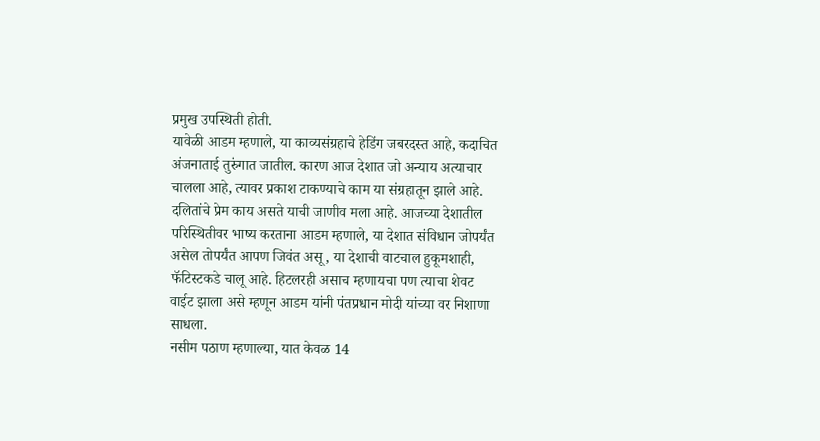प्रमुख उपस्थिती होती.
यावेळी आडम म्हणाले, या काव्यसंग्रहाचे हेडिंग जबरदस्त आहे, कदाचित अंजनाताई तुरुंगात जातील. कारण आज देशात जो अन्याय अत्याचार चालला आहे, त्यावर प्रकाश टाकण्याचे काम या संग्रहातून झाले आहे. दलितांचे प्रेम काय असते याची जाणीव मला आहे. आजच्या देशातील परिस्थितीवर भाष्य करताना आडम म्हणाले, या देशात संविधान जोपर्यंत असेल तोपर्यंत आपण जिवंत असू, या देशाची वाटचाल हुकूमशाही, फॅटिस्टकडे चालू आहे. हिटलरही असाच म्हणायचा पण त्याचा शेवट वाईट झाला असे म्हणून आडम यांनी पंतप्रधान मोदी यांच्या वर निशाणा साधला.
नसीम पठाण म्हणाल्या, यात केवळ 14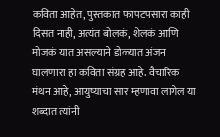कविता आहेत, पुस्तकात फापटपसारा काही दिसत नाही, अत्यंत बोलकं, शेलकं आणि मोजकं यात असल्याने डोळ्यात अंजन घालणारा हा कविता संग्रह आहे. वैचारिक मंथन आहे, आयुष्याचा सार म्हणावा लागेल या शब्दात त्यांनी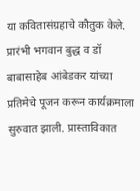या कवितासंग्रहाचे कौतुक केले.
प्रारंभी भगवान बुद्ध व डॉ बाबासाहेब आंबेडकर यांच्या प्रतिमेचे पूजन करून कार्यक्रमाला सुरुवात झाली. प्रास्ताविकात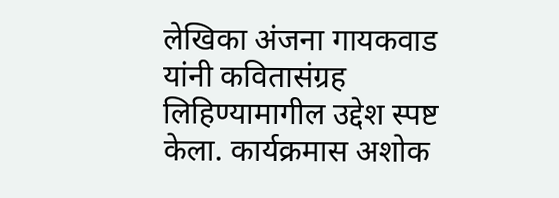लेखिका अंजना गायकवाड यांनी कवितासंग्रह लिहिण्यामागील उद्देश स्पष्ट केला. कार्यक्रमास अशोक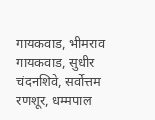गायकवाड, भीमराव गायकवाड, सुधीर चंदनशिवे, सर्वोत्तम रणशूर, धम्मपाल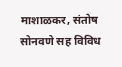माशाळकर, संतोष सोनवणे सह विविध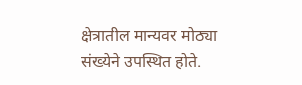क्षेत्रातील मान्यवर मोठ्या संख्येने उपस्थित होते.